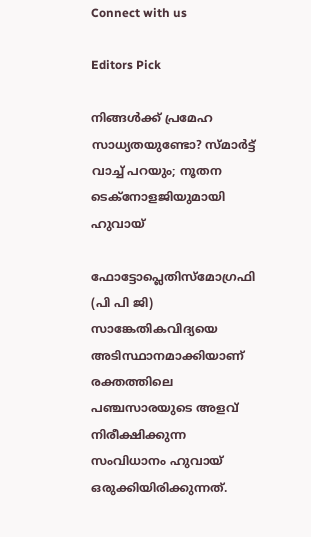Connect with us

Editors Pick

നിങ്ങൾക്ക് പ്രമേഹ സാധ്യതയുണ്ടോ? സ്മാർട്ട് വാച്ച് പറയും; നൂതന ടെക്നോളജിയുമായി ഹുവായ്

ഫോട്ടോപ്ലെതിസ്മോഗ്രഫി (പി പി ജി) സാങ്കേതികവിദ്യയെ അടിസ്ഥാനമാക്കിയാണ് രക്തത്തിലെ പഞ്ചസാരയുടെ അളവ് നിരീക്ഷിക്കുന്ന സംവിധാനം ഹുവായ് ഒരുക്കിയിരിക്കുന്നത്.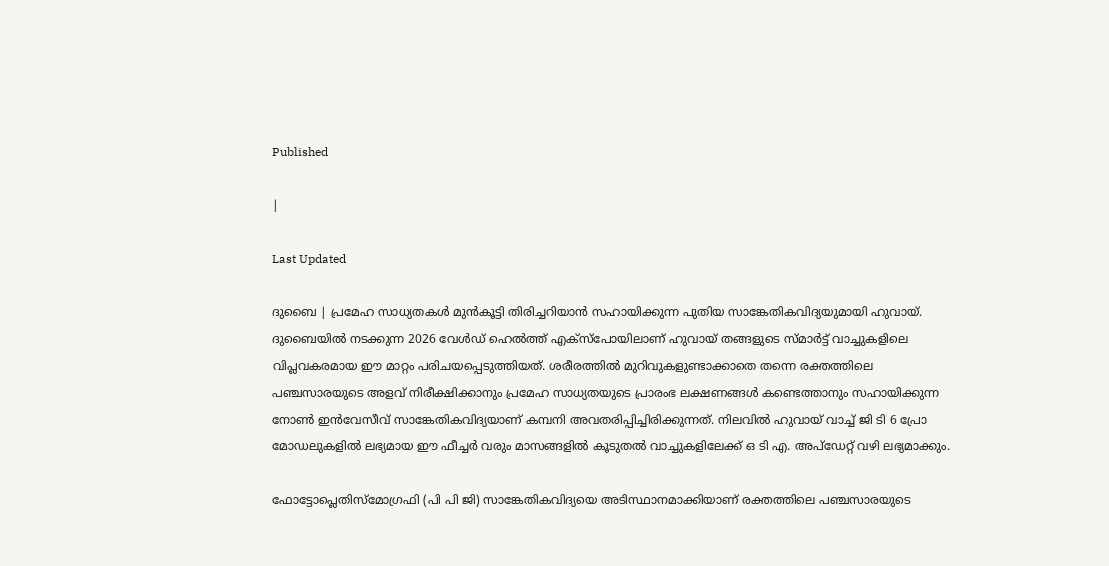Published

|

Last Updated

ദുബൈ | പ്രമേഹ സാധ്യതകൾ മുൻകൂട്ടി തിരിച്ചറിയാൻ സഹായിക്കുന്ന പുതിയ സാങ്കേതികവിദ്യയുമായി ഹുവായ്. ദുബൈയിൽ നടക്കുന്ന 2026 വേൾഡ് ഹെൽത്ത് എക്സ്പോയിലാണ് ഹുവായ് തങ്ങളുടെ സ്മാർട്ട് വാച്ചുകളിലെ വിപ്ലവകരമായ ഈ മാറ്റം പരിചയപ്പെടുത്തിയത്. ശരീരത്തിൽ മുറിവുകളുണ്ടാക്കാതെ തന്നെ രക്തത്തിലെ പഞ്ചസാരയുടെ അളവ് നിരീക്ഷിക്കാനും പ്രമേഹ സാധ്യതയുടെ പ്രാരംഭ ലക്ഷണങ്ങൾ കണ്ടെത്താനും സഹായിക്കുന്ന നോൺ ഇൻവേസീവ് സാങ്കേതികവിദ്യയാണ് കമ്പനി അവതരിപ്പിച്ചിരിക്കുന്നത്. നിലവിൽ ഹുവായ് വാച്ച് ജി ടി 6 പ്രോ മോഡലുകളിൽ ലഭ്യമായ ഈ ഫീച്ചർ വരും മാസങ്ങളിൽ കൂടുതൽ വാച്ചുകളിലേക്ക് ഒ ടി എ. അപ്‌ഡേറ്റ് വഴി ലഭ്യമാക്കും.

ഫോട്ടോപ്ലെതിസ്മോഗ്രഫി (പി പി ജി) സാങ്കേതികവിദ്യയെ അടിസ്ഥാനമാക്കിയാണ് രക്തത്തിലെ പഞ്ചസാരയുടെ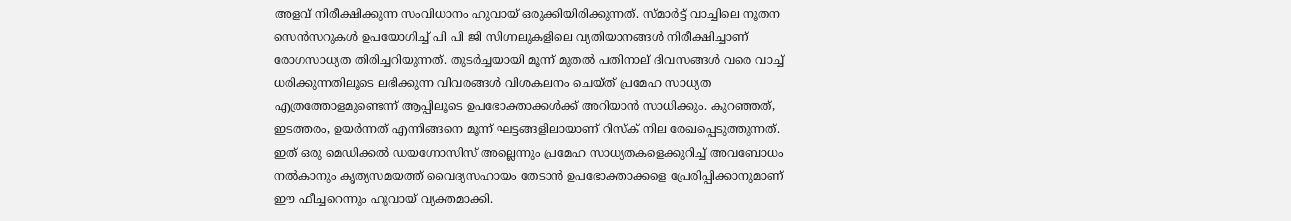അളവ് നിരീക്ഷിക്കുന്ന സംവിധാനം ഹുവായ് ഒരുക്കിയിരിക്കുന്നത്. സ്മാർട്ട് വാച്ചിലെ നൂതന സെൻസറുകൾ ഉപയോഗിച്ച് പി പി ജി സിഗ്നലുകളിലെ വ്യതിയാനങ്ങൾ നിരീക്ഷിച്ചാണ് രോഗസാധ്യത തിരിച്ചറിയുന്നത്. തുടർച്ചയായി മൂന്ന് മുതൽ പതിനാല് ദിവസങ്ങൾ വരെ വാച്ച് ധരിക്കുന്നതിലൂടെ ലഭിക്കുന്ന വിവരങ്ങൾ വിശകലനം ചെയ്ത് പ്രമേഹ സാധ്യത എത്രത്തോളമുണ്ടെന്ന് ആപ്പിലൂടെ ഉപഭോക്താക്കൾക്ക് അറിയാൻ സാധിക്കും. കുറഞ്ഞത്, ഇടത്തരം, ഉയർന്നത് എന്നിങ്ങനെ മൂന്ന് ഘട്ടങ്ങളിലായാണ് റിസ്ക് നില രേഖപ്പെടുത്തുന്നത്. ഇത് ഒരു മെഡിക്കൽ ഡയഗ്നോസിസ് അല്ലെന്നും പ്രമേഹ സാധ്യതകളെക്കുറിച്ച് അവബോധം നൽകാനും കൃത്യസമയത്ത് വൈദ്യസഹായം തേടാൻ ഉപഭോക്താക്കളെ പ്രേരിപ്പിക്കാനുമാണ് ഈ ഫീച്ചറെന്നും ഹുവായ് വ്യക്തമാക്കി.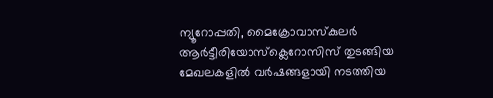ന്യൂറോപ്പതി, മൈക്രോവാസ്കുലർ ആർട്ടീരിയോസ്‌ക്ലെറോസിസ് തുടങ്ങിയ മേഖലകളിൽ വർഷങ്ങളായി നടത്തിയ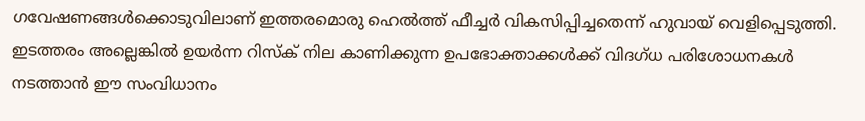ഗവേഷണങ്ങൾക്കൊടുവിലാണ് ഇത്തരമൊരു ഹെൽത്ത് ഫീച്ചർ വികസിപ്പിച്ചതെന്ന് ഹുവായ് വെളിപ്പെടുത്തി. ഇടത്തരം അല്ലെങ്കിൽ ഉയർന്ന റിസ്ക് നില കാണിക്കുന്ന ഉപഭോക്താക്കൾക്ക് വിദഗ്ധ പരിശോധനകൾ നടത്താൻ ഈ സംവിധാനം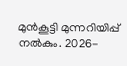മുൻകൂട്ടി മുന്നറിയിപ്പ് നൽകും. 2026-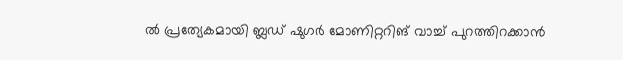ൽ പ്രത്യേകമായി ബ്ലഡ് ഷുഗർ മോണിറ്ററിങ് വാച്ച് പുറത്തിറക്കാൻ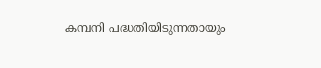കമ്പനി പദ്ധതിയിടുന്നതായും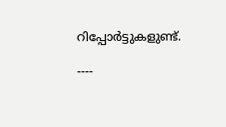റിപ്പോർട്ടുകളുണ്ട്.

----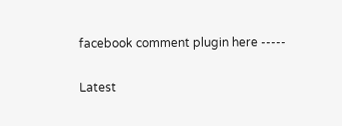facebook comment plugin here -----

Latest